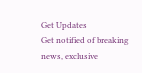Get Updates
Get notified of breaking news, exclusive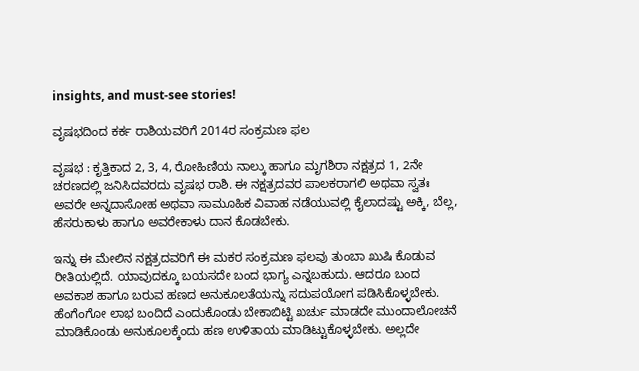insights, and must-see stories!

ವೃಷಭದಿಂದ ಕರ್ಕ ರಾಶಿಯವರಿಗೆ 2014ರ ಸಂಕ್ರಮಣ ಫಲ

ವೃಷಭ : ಕೃತ್ತಿಕಾದ 2, 3, 4, ರೋಹಿಣಿಯ ನಾಲ್ಕು ಹಾಗೂ ಮೃಗಶಿರಾ ನಕ್ಷತ್ರದ 1, 2ನೇ ಚರಣದಲ್ಲಿ ಜನಿಸಿದವರದು ವೃಷಭ ರಾಶಿ. ಈ ನಕ್ಷತ್ರದವರ ಪಾಲಕರಾಗಲಿ ಅಥವಾ ಸ್ವತಃ ಅವರೇ ಅನ್ನದಾಸೋಹ ಅಥವಾ ಸಾಮೂಹಿಕ ವಿವಾಹ ನಡೆಯುವಲ್ಲಿ ಕೈಲಾದಷ್ಟು ಅಕ್ಕಿ, ಬೆಲ್ಲ, ಹೆಸರುಕಾಳು ಹಾಗೂ ಅವರೇಕಾಳು ದಾನ ಕೊಡಬೇಕು.

ಇನ್ನು ಈ ಮೇಲಿನ ನಕ್ಷತ್ರದವರಿಗೆ ಈ ಮಕರ ಸಂಕ್ರಮಣ ಫಲವು ತುಂಬಾ ಖುಷಿ ಕೊಡುವ ರೀತಿಯಲ್ಲಿದೆ. ಯಾವುದಕ್ಕೂ ಬಯಸದೇ ಬಂದ ಭಾಗ್ಯ ಎನ್ನಬಹುದು. ಆದರೂ ಬಂದ ಅವಕಾಶ ಹಾಗೂ ಬರುವ ಹಣದ ಅನುಕೂಲತೆಯನ್ನು ಸದುಪಯೋಗ ಪಡಿಸಿಕೊಳ್ಳಬೇಕು. ಹೆಂಗೆಂಗೋ ಲಾಭ ಬಂದಿದೆ ಎಂದುಕೊಂಡು ಬೇಕಾಬಿಟ್ಟಿ ಖರ್ಚು ಮಾಡದೇ ಮುಂದಾಲೋಚನೆ ಮಾಡಿಕೊಂಡು ಅನುಕೂಲಕ್ಕೆಂದು ಹಣ ಉಳಿತಾಯ ಮಾಡಿಟ್ಟುಕೊಳ್ಳಬೇಕು. ಅಲ್ಲದೇ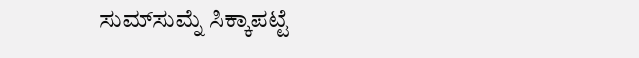ಸುಮ್‌ಸುಮ್ನೆ ಸಿಕ್ಕಾಪಟ್ಟೆ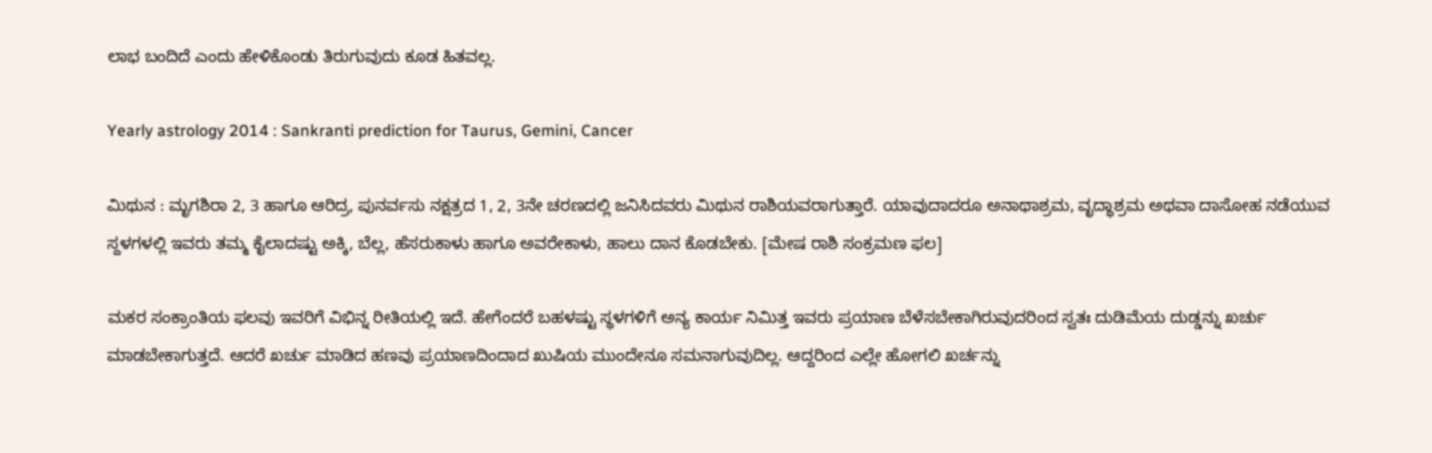ಲಾಭ ಬಂದಿದೆ ಎಂದು ಹೇಳಿಕೊಂಡು ತಿರುಗುವುದು ಕೂಡ ಹಿತವಲ್ಲ.

Yearly astrology 2014 : Sankranti prediction for Taurus, Gemini, Cancer

ಮಿಥುನ : ಮೃಗಶಿರಾ 2, 3 ಹಾಗೂ ಆರಿದ್ರ, ಪುನರ್ವಸು ನಕ್ಷತ್ರದ 1, 2, 3ನೇ ಚರಣದಲ್ಲಿ ಜನಿಸಿದವರು ಮಿಥುನ ರಾಶಿಯವರಾಗುತ್ತಾರೆ. ಯಾವುದಾದರೂ ಅನಾಥಾಶ್ರಮ, ವೃದ್ಧಾಶ್ರಮ ಅಥವಾ ದಾಸೋಹ ನಡೆಯುವ ಸ್ದಳಗಳಲ್ಲಿ ಇವರು ತಮ್ಮ ಕೈಲಾದಷ್ಟು ಅಕ್ಕಿ, ಬೆಲ್ಲ, ಹೆಸರುಕಾಳು ಹಾಗೂ ಅವರೇಕಾಳು, ಹಾಲು ದಾನ ಕೊಡಬೇಕು. [ಮೇಷ ರಾಶಿ ಸಂಕ್ರಮಣ ಫಲ]

ಮಕರ ಸಂಕ್ರಾಂತಿಯ ಫಲವು ಇವರಿಗೆ ವಿಭಿನ್ನ ರೀತಿಯಲ್ಲಿ ಇದೆ. ಹೇಗೆಂದರೆ ಬಹಳಷ್ಟು ಸ್ಥಳಗಳಿಗೆ ಅನ್ಯ ಕಾರ್ಯ ನಿಮಿತ್ತ ಇವರು ಪ್ರಯಾಣ ಬೆಳೆಸಬೇಕಾಗಿರುವುದರಿಂದ ಸ್ವತಃ ದುಡಿಮೆಯ ದುಡ್ಡನ್ನು ಖರ್ಚು ಮಾಡಬೇಕಾಗುತ್ತದೆ. ಆದರೆ ಖರ್ಚು ಮಾಡಿದ ಹಣವು ಪ್ರಯಾಣದಿಂದಾದ ಖುಷಿಯ ಮುಂದೇನೂ ಸಮನಾಗುವುದಿಲ್ಲ. ಆದ್ದರಿಂದ ಎಲ್ಲೇ ಹೋಗಲಿ ಖರ್ಚನ್ನು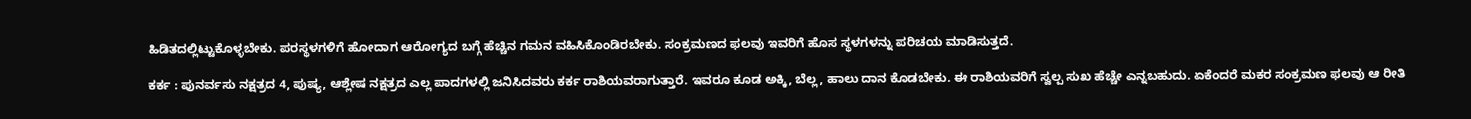ಹಿಡಿತದಲ್ಲಿಟ್ಟುಕೊಳ್ಳಬೇಕು. ಪರಸ್ಥಳಗಳಿಗೆ ಹೋದಾಗ ಆರೋಗ್ಯದ ಬಗ್ಗೆ ಹೆಚ್ಚಿನ ಗಮನ ವಹಿಸಿಕೊಂಡಿರಬೇಕು. ಸಂಕ್ರಮಣದ ಫಲವು ಇವರಿಗೆ ಹೊಸ ಸ್ಥಳಗಳನ್ನು ಪರಿಚಯ ಮಾಡಿಸುತ್ತದೆ.

ಕರ್ಕ : ಪುನರ್ವಸು ನಕ್ಷತ್ರದ 4, ಪುಷ್ಯ, ಆಶ್ಲೇಷ ನಕ್ಷತ್ರದ ಎಲ್ಲ ಪಾದಗಳಲ್ಲಿ ಜನಿಸಿದವರು ಕರ್ಕ ರಾಶಿಯವರಾಗುತ್ತಾರೆ. ಇವರೂ ಕೂಡ ಅಕ್ಕಿ, ಬೆಲ್ಲ, ಹಾಲು ದಾನ ಕೊಡಬೇಕು. ಈ ರಾಶಿಯವರಿಗೆ ಸ್ವಲ್ಪ ಸುಖ ಹೆಚ್ಚೇ ಎನ್ನಬಹುದು. ಏಕೆಂದರೆ ಮಕರ ಸಂಕ್ರಮಣ ಫಲವು ಆ ರೀತಿ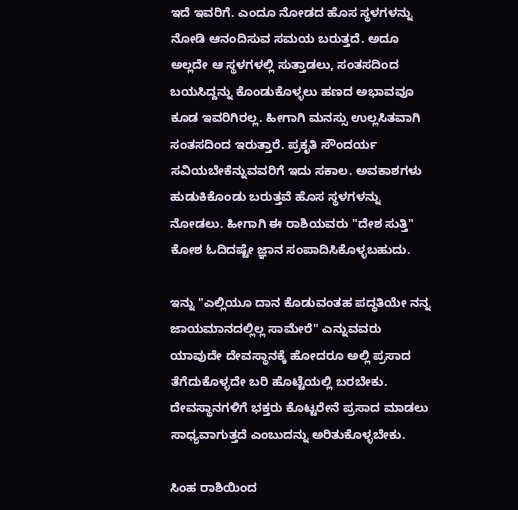ಇದೆ ಇವರಿಗೆ. ಎಂದೂ ನೋಡದ ಹೊಸ ಸ್ಥಳಗಳನ್ನು ನೋಡಿ ಆನಂದಿಸುವ ಸಮಯ ಬರುತ್ತದೆ. ಅದೂ ಅಲ್ಲದೇ ಆ ಸ್ಥಳಗಳಲ್ಲಿ ಸುತ್ತಾಡಲು, ಸಂತಸದಿಂದ ಬಯಸಿದ್ದನ್ನು ಕೊಂಡುಕೊಳ್ಳಲು ಹಣದ ಅಭಾವವೂ ಕೂಡ ಇವರಿಗಿರಲ್ಲ. ಹೀಗಾಗಿ ಮನಸ್ಸು ಉಲ್ಲಸಿತವಾಗಿ ಸಂತಸದಿಂದ ಇರುತ್ತಾರೆ. ಪ್ರಕೃತಿ ಸೌಂದರ್ಯ ಸವಿಯಬೇಕೆನ್ನುವವರಿಗೆ ಇದು ಸಕಾಲ. ಅವಕಾಶಗಳು ಹುಡುಕಿಕೊಂಡು ಬರುತ್ತವೆ ಹೊಸ ಸ್ಥಳಗಳನ್ನು ನೋಡಲು. ಹೀಗಾಗಿ ಈ ರಾಶಿಯವರು "ದೇಶ ಸುತ್ತಿ" ಕೋಶ ಓದಿದಷ್ಟೇ ಜ್ಞಾನ ಸಂಪಾದಿಸಿಕೊಳ್ಳಬಹುದು.

ಇನ್ನು "ಎಲ್ಲಿಯೂ ದಾನ ಕೊಡುವಂತಹ ಪದ್ಧತಿಯೇ ನನ್ನ ಜಾಯಮಾನದಲ್ಲಿಲ್ಲ ಸಾಮೇರೆ" ಎನ್ನುವವರು ಯಾವುದೇ ದೇವಸ್ಥಾನಕ್ಕೆ ಹೋದರೂ ಅಲ್ಲಿ ಪ್ರಸಾದ ತೆಗೆದುಕೊಳ್ಳದೇ ಬರಿ ಹೊಟ್ಟೆಯಲ್ಲಿ ಬರಬೇಕು. ದೇವಸ್ಥಾನಗಳಿಗೆ ಭಕ್ತರು ಕೊಟ್ಟರೇನೆ ಪ್ರಸಾದ ಮಾಡಲು ಸಾಧ್ಯವಾಗುತ್ತದೆ ಎಂಬುದನ್ನು ಅರಿತುಕೊಳ್ಳಬೇಕು.

ಸಿಂಹ ರಾಶಿಯಿಂದ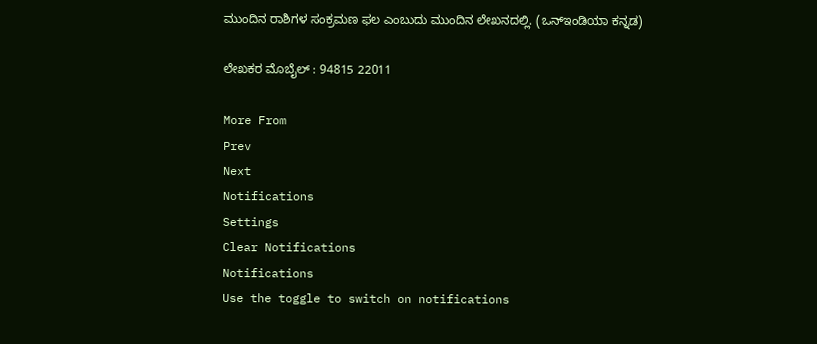ಮುಂದಿನ ರಾಶಿಗಳ ಸಂಕ್ರಮಣ ಫಲ ಎಂಬುದು ಮುಂದಿನ ಲೇಖನದಲ್ಲಿ. (ಒನ್‌ಇಂಡಿಯಾ ಕನ್ನಡ)

ಲೇಖಕರ ಮೊಬೈಲ್ : 94815 22011

More From
Prev
Next
Notifications
Settings
Clear Notifications
Notifications
Use the toggle to switch on notifications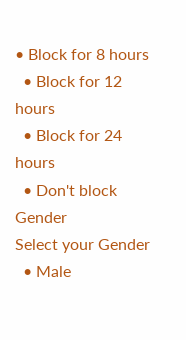• Block for 8 hours
  • Block for 12 hours
  • Block for 24 hours
  • Don't block
Gender
Select your Gender
  • Male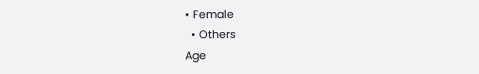• Female
  • Others
Age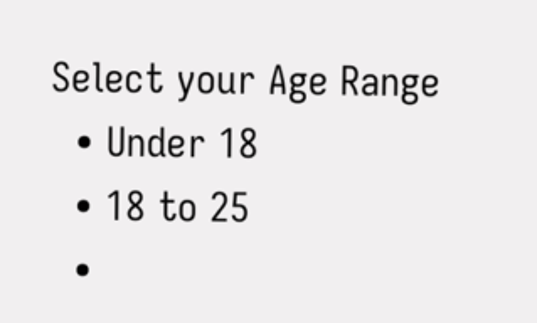Select your Age Range
  • Under 18
  • 18 to 25
  •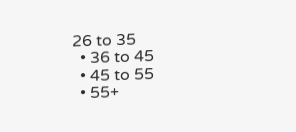26 to 35
  • 36 to 45
  • 45 to 55
  • 55+